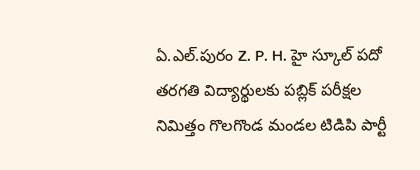ఏ.ఎల్.పురం Z. P. H. హై స్కూల్ పదో తరగతి విద్యార్థులకు పబ్లిక్ పరీక్షల నిమిత్తం గొలగొండ మండల టిడిపి పార్టీ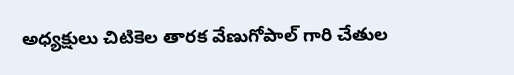అధ్యక్షులు చిటికెల తారక వేణుగోపాల్ గారి చేతుల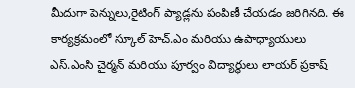మీదుగా పెన్నులు,రైటింగ్ ప్యాడ్లను పంపిణీ చేయడం జరిగినది. ఈ కార్యక్రమంలో స్కూల్ హెచ్.ఎం మరియు ఉపాధ్యాయులు ఎస్.ఎంసి చైర్మన్ మరియు పూర్వం విద్యార్థులు లాయర్ ప్రకాష్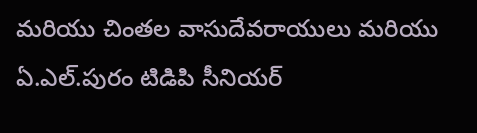మరియు చింతల వాసుదేవరాయులు మరియు ఏ.ఎల్.పురం టిడిపి సీనియర్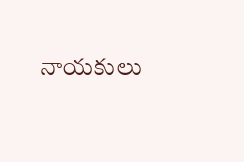నాయకులు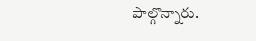పాల్గొన్నారు.